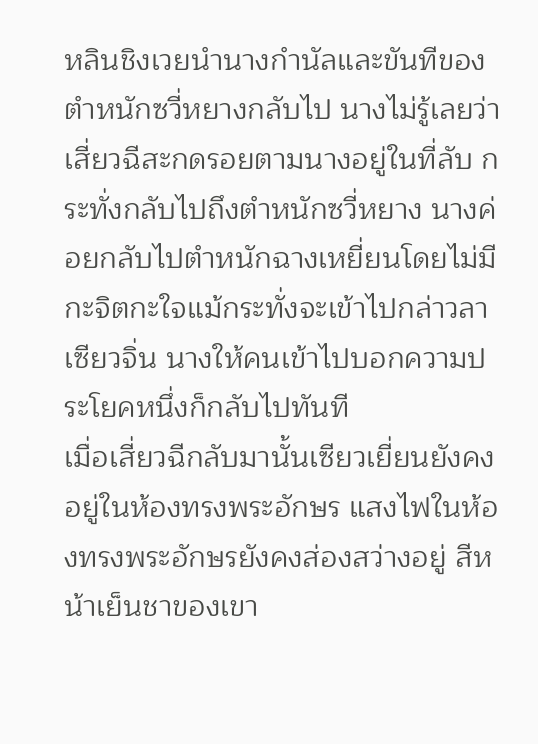หลินชิงเวยนำนางกำนัลและขันทีของตำหนักซวี่หยางกลับไป นางไม่รู้เลยว่าเสี่ยวฉีสะกดรอยตามนางอยู่ในที่ลับ กระทั่งกลับไปถึงตำหนักซวี่หยาง นางค่อยกลับไปตำหนักฉางเหยี่ยนโดยไม่มีกะจิตกะใจแม้กระทั่งจะเข้าไปกล่าวลาเซียวจิ่น นางให้คนเข้าไปบอกความประโยคหนึ่งก็กลับไปทันที
เมื่อเสี่ยวฉีกลับมานั้นเซียวเยี่ยนยังคงอยู่ในห้องทรงพระอักษร แสงไฟในห้องทรงพระอักษรยังคงส่องสว่างอยู่ สีหน้าเย็นชาของเขา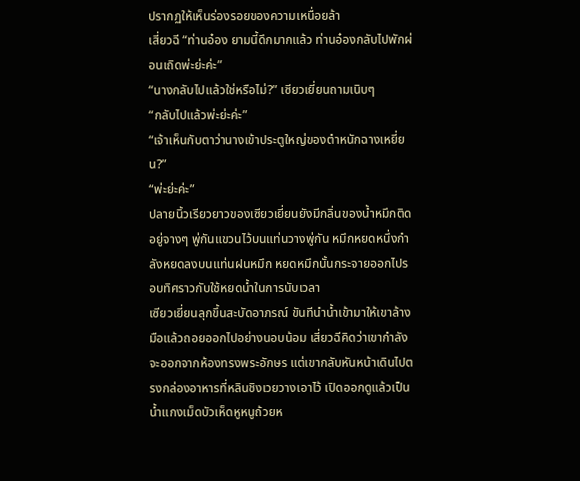ปรากฏให้เห็นร่องรอยของความเหนื่อยล้า
เสี่ยวฉี “ท่านอ๋อง ยามนี้ดึกมากแล้ว ท่านอ๋องกลับไปพักผ่อนเถิดพ่ะย่ะค่ะ”
“นางกลับไปแล้วใช่หรือไม่?” เซียวเยี่ยนถามเนิบๆ
“กลับไปแล้วพ่ะย่ะค่ะ”
“เจ้าเห็นกับตาว่านางเข้าประตูใหญ่ของตำหนักฉางเหยี่ยน?”
“พ่ะย่ะค่ะ”
ปลายนิ้วเรียวยาวของเซียวเยี่ยนยังมีกลิ่นของน้ำหมึกติดอยู่จางๆ พู่กันแขวนไว้บนแท่นวางพู่กัน หมึกหยดหนึ่งกำลังหยดลงบนแท่นฝนหมึก หยดหมึกนั้นกระจายออกไปรอบทิศราวกับใช้หยดน้ำในการนับเวลา
เซียวเยี่ยนลุกขึ้นสะบัดอาภรณ์ ขันทีนำน้ำเข้ามาให้เขาล้างมือแล้วถอยออกไปอย่างนอบน้อม เสี่ยวฉีคิดว่าเขากำลังจะออกจากห้องทรงพระอักษร แต่เขากลับหันหน้าเดินไปตรงกล่องอาหารที่หลินชิงเวยวางเอาไว้ เปิดออกดูแล้วเป็นน้ำแกงเม็ดบัวเห็ดหูหนูถ้วยห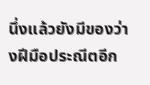นึ่งแล้วยังมีของว่างฝีมือประณีตอีก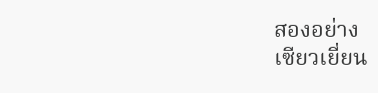สองอย่าง
เซียวเยี่ยน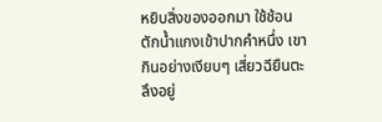หยิบสิ่งของออกมา ใช้ช้อนตักน้ำแกงเข้าปากคำหนึ่ง เขากินอย่างเงียบๆ เสี่ยวฉียืนตะลึงอยู่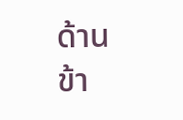ด้านข้า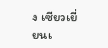ง เซียวเยี่ยนเ